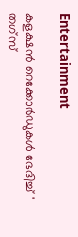Entertainment

കളക്ഷന്‍ റെക്കോര്‍ഡുകള്‍ ഭേദിച്ച് ' തഗ്‌സ്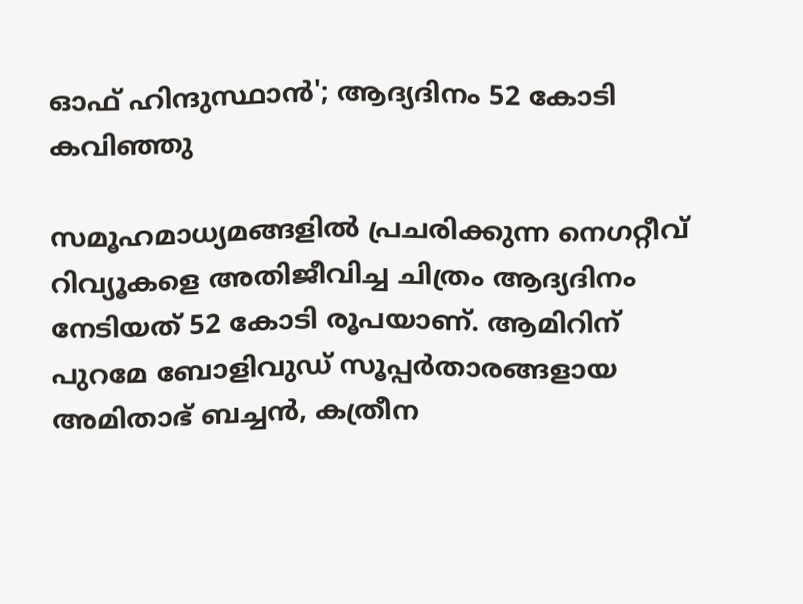ഓഫ് ഹിന്ദുസ്ഥാന്‍'; ആദ്യദിനം 52 കോടി കവിഞ്ഞു

സമൂഹമാധ്യമങ്ങളില്‍ പ്രചരിക്കുന്ന നെഗറ്റീവ് റിവ്യൂകളെ അതിജീവിച്ച ചിത്രം ആദ്യദിനം നേടിയത് 52 കോടി രൂപയാണ്. ആമിറിന് പുറമേ ബോളിവുഡ് സൂപ്പര്‍താരങ്ങളായ അമിതാഭ് ബച്ചന്‍, കത്രീന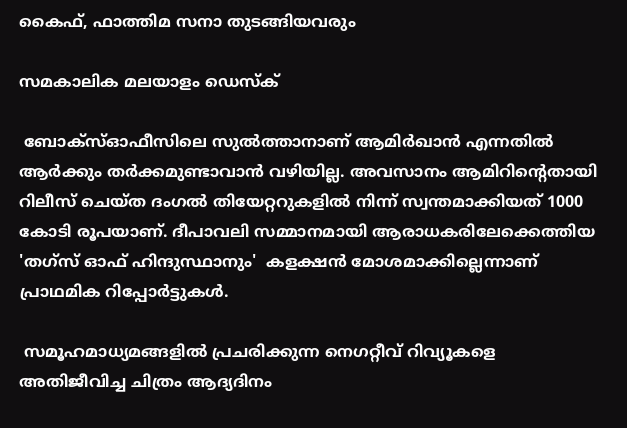കൈഫ്, ഫാത്തിമ സനാ തുടങ്ങിയവരും

സമകാലിക മലയാളം ഡെസ്ക്

 ബോക്‌സ്ഓഫീസിലെ സുല്‍ത്താനാണ് ആമിര്‍ഖാന്‍ എന്നതില്‍ ആര്‍ക്കും തര്‍ക്കമുണ്ടാവാന്‍ വഴിയില്ല. അവസാനം ആമിറിന്റെതായി റിലീസ് ചെയ്ത ദംഗല്‍ തിയേറ്ററുകളില്‍ നിന്ന് സ്വന്തമാക്കിയത് 1000 കോടി രൂപയാണ്. ദീപാവലി സമ്മാനമായി ആരാധകരിലേക്കെത്തിയ 'തഗ്‌സ് ഓഫ് ഹിന്ദുസ്ഥാനും'  കളക്ഷന്‍ മോശമാക്കില്ലെന്നാണ് പ്രാഥമിക റിപ്പോര്‍ട്ടുകള്‍.

 സമൂഹമാധ്യമങ്ങളില്‍ പ്രചരിക്കുന്ന നെഗറ്റീവ് റിവ്യൂകളെ അതിജീവിച്ച ചിത്രം ആദ്യദിനം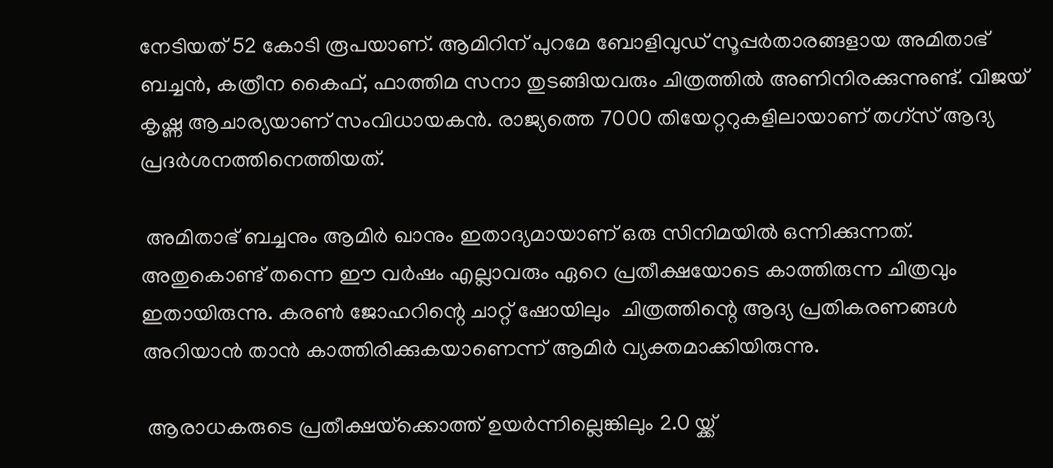നേടിയത് 52 കോടി രൂപയാണ്. ആമിറിന് പുറമേ ബോളിവുഡ് സൂപ്പര്‍താരങ്ങളായ അമിതാഭ് ബച്ചന്‍, കത്രീന കൈഫ്, ഫാത്തിമ സനാ തുടങ്ങിയവരും ചിത്രത്തില്‍ അണിനിരക്കുന്നുണ്ട്. വിജയ് കൃഷ്ണ ആചാര്യയാണ് സംവിധായകന്‍. രാജ്യത്തെ 7000 തിയേറ്ററുകളിലായാണ് തഗ്‌സ് ആദ്യ പ്രദര്‍ശനത്തിനെത്തിയത്.

 അമിതാഭ് ബച്ചനും ആമിര്‍ ഖാനും ഇതാദ്യമായാണ് ഒരു സിനിമയില്‍ ഒന്നിക്കുന്നത്. അതുകൊണ്ട് തന്നെ ഈ വര്‍ഷം എല്ലാവരും ഏറെ പ്രതീക്ഷയോടെ കാത്തിരുന്ന ചിത്രവും ഇതായിരുന്നു. കരണ്‍ ജോഹറിന്റെ ചാറ്റ് ഷോയിലും  ചിത്രത്തിന്റെ ആദ്യ പ്രതികരണങ്ങള്‍ അറിയാന്‍ താന്‍ കാത്തിരിക്കുകയാണെന്ന് ആമിര്‍ വ്യക്തമാക്കിയിരുന്നു.

 ആരാധകരുടെ പ്രതീക്ഷയ്‌ക്കൊത്ത് ഉയര്‍ന്നില്ലെങ്കിലും 2.0 യ്ക്ക്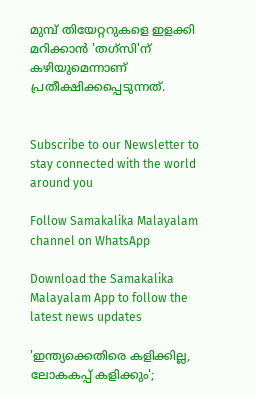മുമ്പ് തിയേറ്ററുകളെ ഇളക്കി മറിക്കാന്‍ 'തഗ്‌സി'ന് കഴിയുമെന്നാണ് പ്രതീക്ഷിക്കപ്പെടുന്നത്.


Subscribe to our Newsletter to stay connected with the world around you

Follow Samakalika Malayalam channel on WhatsApp

Download the Samakalika Malayalam App to follow the latest news updates

'ഇന്ത്യക്കെതിരെ കളിക്കില്ല, ലോകകപ്പ് കളിക്കും';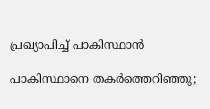പ്രഖ്യാപിച്ച് പാകിസ്ഥാന്‍

പാകിസ്ഥാനെ തകര്‍ത്തെറിഞ്ഞു;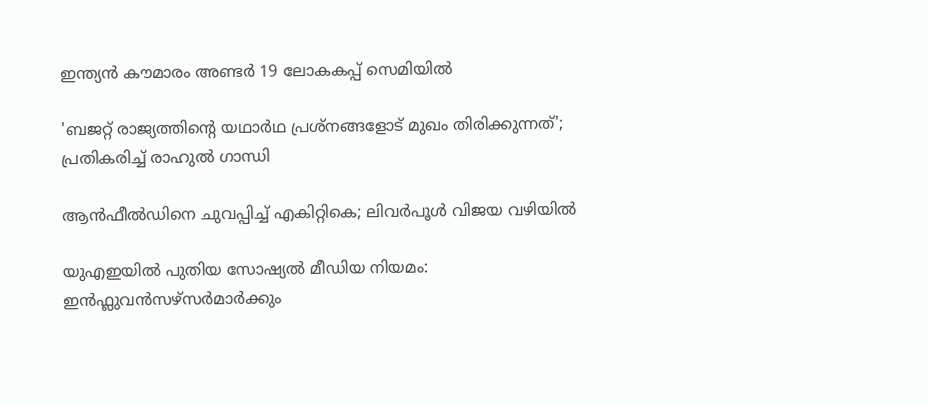ഇന്ത്യന്‍ കൗമാരം അണ്ടര്‍ 19 ലോകകപ്പ് സെമിയില്‍

'ബജറ്റ് രാജ്യത്തിന്റെ യഥാര്‍ഥ പ്രശ്‌നങ്ങളോട് മുഖം തിരിക്കുന്നത്'; പ്രതികരിച്ച് രാഹുല്‍ ഗാന്ധി

ആൻഫീൽഡിനെ ചുവപ്പിച്ച് എകിറ്റികെ; ലിവർപൂൾ വിജയ വഴിയിൽ

യുഎഇയിൽ പുതിയ സോഷ്യൽ മീഡിയ നിയമം: ഇൻഫ്ലുവൻസഴ്സർമാർക്കും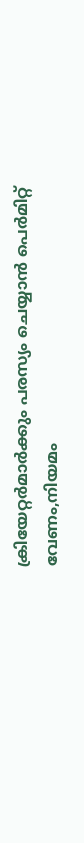ക്രിയേറ്റർമാർക്കും പരസ്യം ചെയ്യാൻ പെർമിറ്റ് വേണം,നിയമം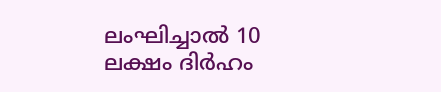ലംഘിച്ചാൽ 10 ലക്ഷം ദിർഹം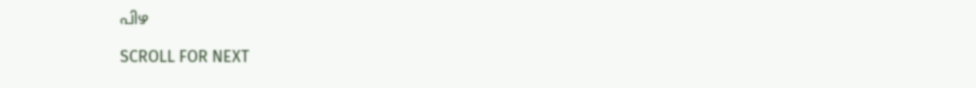പിഴ

SCROLL FOR NEXT